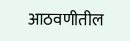आठवणीतील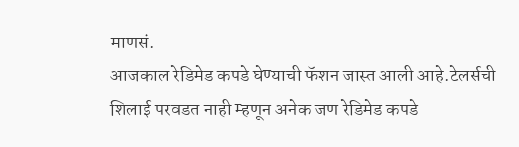माणसं.
आजकाल रेडिमेड कपडे घेण्याची फॅशन जास्त आली आहे.टेलर्सची शिलाई परवडत नाही म्हणून अनेक जण रेडिमेड कपडे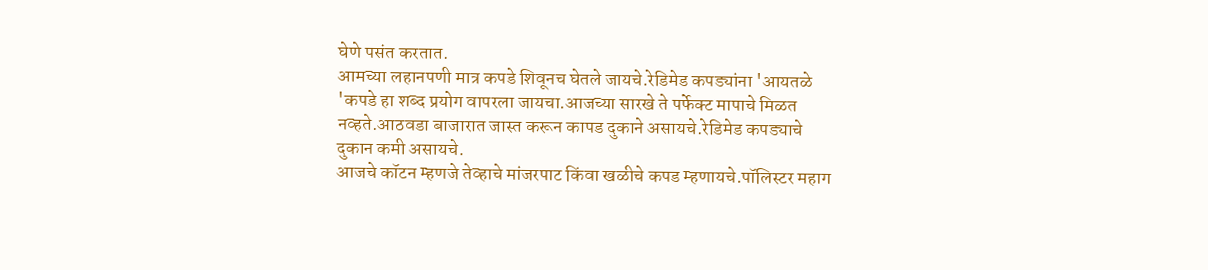घेणे पसंत करतात.
आमच्या लहानपणी मात्र कपडे शिवूनच घेतले जायचे.रेडिमेड कपड्यांना 'आयतळे 'कपडे हा शब्द प्रयोग वापरला जायचा.आजच्या सारखे ते पर्फेक्ट मापाचे मिळत नव्हते.आठवडा बाजारात जास्त करून कापड दुकाने असायचे.रेडिमेड कपड्याचे दुकान कमी असायचे.
आजचे कॉटन म्हणजे तेव्हाचे मांजरपाट किंवा खळीचे कपड म्हणायचे.पॉलिस्टर महाग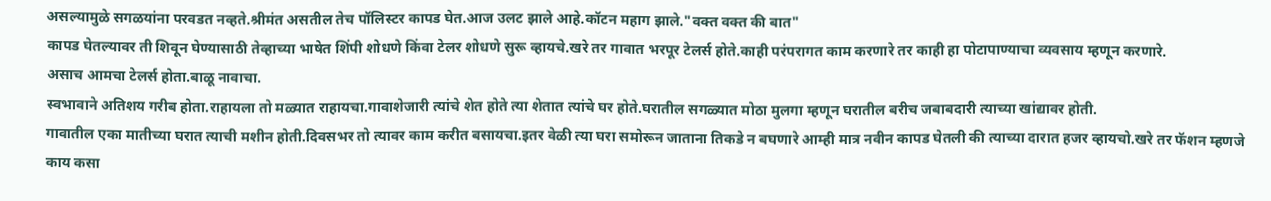असल्यामुळे सगळयांना परवडत नव्हते.श्रीमंत असतील तेच पॉलिस्टर कापड घेत.आज उलट झाले आहे.कॉटन महाग झाले."वक्त वक्त की बात"
कापड घेतल्यावर ती शिवून घेण्यासाठी तेव्हाच्या भाषेत शिंपी शोधणे किंवा टेलर शोधणे सुरू व्हायचे.खरे तर गावात भरपूर टेलर्स होते.काही परंपरागत काम करणारे तर काही हा पोटापाण्याचा व्यवसाय म्हणून करणारे.
असाच आमचा टेलर्स होता.बाळू नावाचा.
स्वभावाने अतिशय गरीब होता.राहायला तो मळ्यात राहायचा.गावाशेजारी त्यांचे शेत होते त्या शेतात त्यांचे घर होते.घरातील सगळ्यात मोठा मुलगा म्हणून घरातील बरीच जबाबदारी त्याच्या खांद्यावर होती.
गावातील एका मातीच्या घरात त्याची मशीन होती.दिवसभर तो त्यावर काम करीत बसायचा.इतर वेळी त्या घरा समोरून जाताना तिकडे न बघणारे आम्ही मात्र नवीन कापड घेतली की त्याच्या दारात हजर व्हायचो.खरे तर फॅशन म्हणजे काय कसा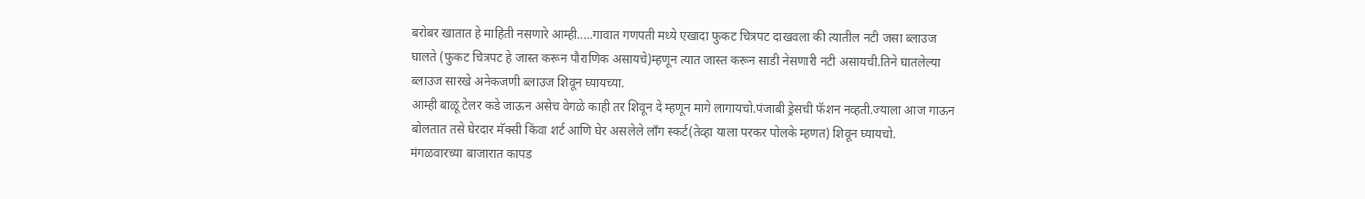बरोबर खातात हे माहिती नसणारे आम्ही.....गावात गणपती मध्ये एखादा फुकट चित्रपट दाखवला की त्यातील नटी जसा ब्लाउज घालते (फुकट चित्रपट हे जास्त करून पौराणिक असायचे)म्हणून त्यात जास्त करून साडी नेसणारी नटी असायची.तिने घातलेल्या ब्लाउज सारखे अनेकजणी ब्लाउज शिवून घ्यायच्या.
आम्ही बाळू टेलर कडे जाऊन असेच वेगळे काही तर शिवून दे म्हणून मागे लागायचो.पंजाबी ड्रेसची फॅशन नव्हती.ज्याला आज गाऊन बोलतात तसे घेरदार मॅक्सी किंवा शर्ट आणि घेर असलेले लॉंग स्कर्ट(तेव्हा याला परकर पोलके म्हणत) शिवून घ्यायचो.
मंगळवारच्या बाजारात कापड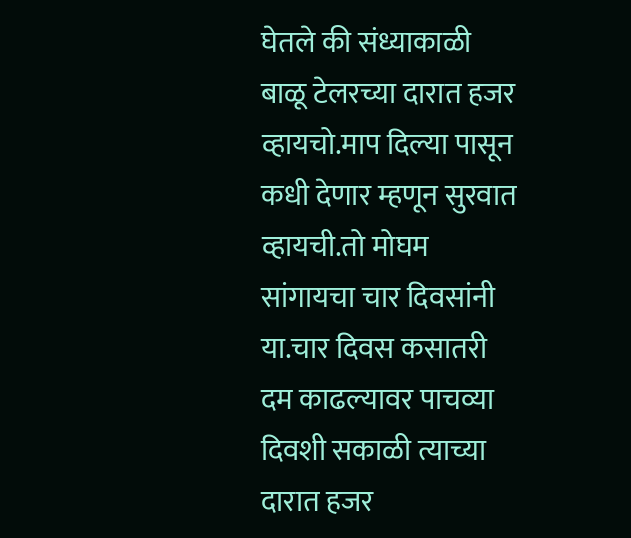घेतले की संध्याकाळी बाळू टेलरच्या दारात हजर व्हायचो.माप दिल्या पासून कधी देणार म्हणून सुरवात व्हायची.तो मोघम सांगायचा चार दिवसांनी या.चार दिवस कसातरी दम काढल्यावर पाचव्या दिवशी सकाळी त्याच्या दारात हजर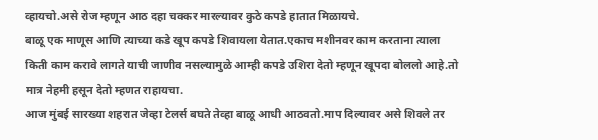व्हायचो.असे रोज म्हणून आठ दहा चक्कर मारल्यावर कुठे कपडे हातात मिळायचे.
बाळू एक माणूस आणि त्याच्या कडे खूप कपडे शिवायला येतात.एकाच मशीनवर काम करताना त्याला किती काम करावे लागते याची जाणीव नसल्यामुळे आम्ही कपडे उशिरा देतो म्हणून खूपदा बोललो आहे.तो मात्र नेहमी हसून देतो म्हणत राहायचा.
आज मुंबई सारख्या शहरात जेव्हा टेलर्स बघते तेव्हा बाळू आधी आठवतो.माप दिल्यावर असे शिवले तर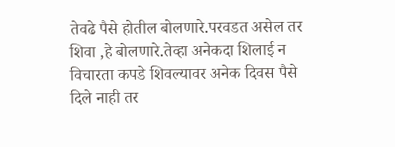तेवढे पैसे होतील बोलणारे.परवडत असेल तर शिवा ,हे बोलणारे.तेव्हा अनेकदा शिलाई न विचारता कपडे शिवल्यावर अनेक दिवस पैसे दिले नाही तर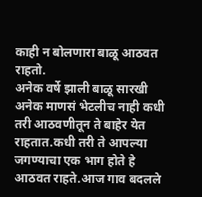काही न बोलणारा बाळू आठवत राहतो.
अनेक वर्षे झाली बाळू सारखी अनेक माणसं भेटलीच नाही कधी तरी आठवणीतून ते बाहेर येत राहतात.कधी तरी ते आपल्या जगण्याचा एक भाग होते हे आठवत राहते.आज गाव बदलले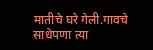मातीचे घरे गेली.गावचे साधेपणा त्या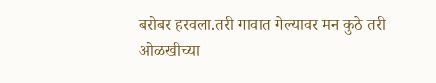बरोबर हरवला.तरी गावात गेल्यावर मन कुठे तरी ओळखीच्या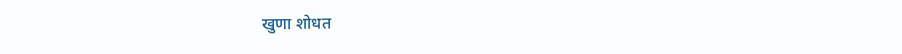खुणा शोधत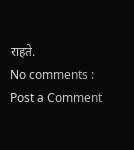राहते.
No comments :
Post a Comment